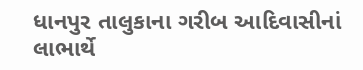ધાનપુર તાલુકાના ગરીબ આદિવાસીનાં લાભાર્થે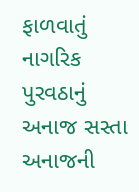ફાળવાતું નાગરિક પુરવઠાનું અનાજ સસ્તા અનાજની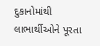દુકાનોમાંથી લાભાર્થીઓને પૂરતા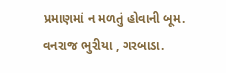પ્રમાણમાં ન મળતું હોવાની બૂમ.
વનરાજ ભુરીયા , ગરબાડા.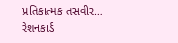પ્રતિકાત્મક તસવીર… રેશનકાર્ડ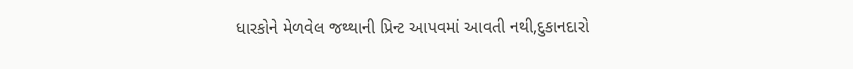ધારકોને મેળવેલ જથ્થાની પ્રિન્ટ આપવમાં આવતી નથી,દુકાનદારો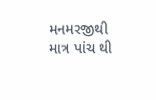મનમરજીથી માત્ર પાંચ થી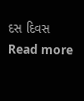દસ દિવસ
Read more